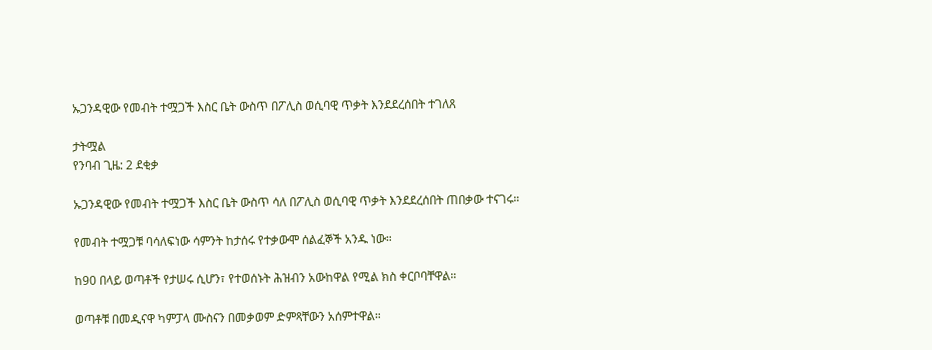ኡጋንዳዊው የመብት ተሟጋች እስር ቤት ውስጥ በፖሊስ ወሲባዊ ጥቃት እንደደረሰበት ተገለጸ

ታትሟል
የንባብ ጊዜ: 2 ደቂቃ

ኡጋንዳዊው የመብት ተሟጋች እስር ቤት ውስጥ ሳለ በፖሊስ ወሲባዊ ጥቃት እንደደረሰበት ጠበቃው ተናገሩ።

የመብት ተሟጋቹ ባሳለፍነው ሳምንት ከታሰሩ የተቃውሞ ሰልፈኞች አንዱ ነው።

ከ90 በላይ ወጣቶች የታሠሩ ሲሆን፣ የተወሰኑት ሕዝብን አውከዋል የሚል ክስ ቀርቦባቸዋል።

ወጣቶቹ በመዲናዋ ካምፓላ ሙስናን በመቃወም ድምጻቸውን አሰምተዋል።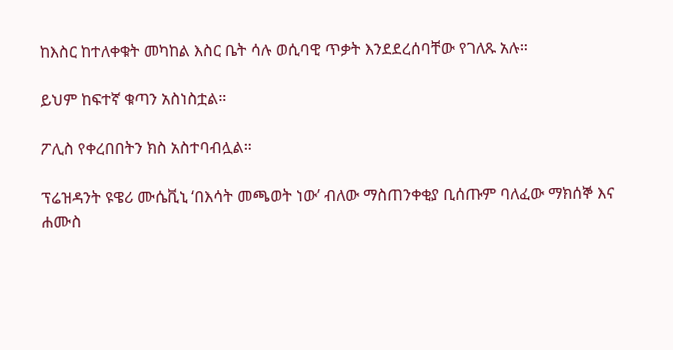ከእስር ከተለቀቁት መካከል እስር ቤት ሳሉ ወሲባዊ ጥቃት እንደደረሰባቸው የገለጹ አሉ።

ይህም ከፍተኛ ቁጣን አስነስቷል።

ፖሊስ የቀረበበትን ክስ አስተባብሏል።

ፕሬዝዳንት ዩዌሪ ሙሴቪኒ ‘በእሳት መጫወት ነው’ ብለው ማስጠንቀቂያ ቢሰጡም ባለፈው ማክሰኞ እና ሐሙስ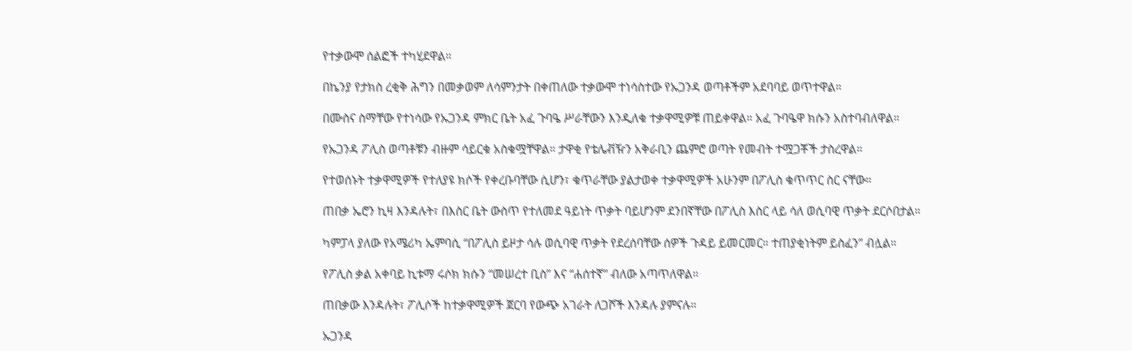የተቃውሞ ሰልፎች ተካሂደዋል።

በኬንያ የታክስ ረቂቅ ሕግን በመቃወም ለሳምንታት በቀጠለው ተቃውሞ ተነሳስተው የኡጋንዳ ወጣቶችም አደባባይ ወጥተዋል።

በሙስና ስማቸው የተነሳው የኡጋንዳ ምክር ቤት አፈ ጉባዔ ሥራቸውን እንዲለቁ ተቃዋሚዎቹ ጠይቀዋል። አፈ ጉባዔዋ ክሱን አስተባብለዋል።

የኡጋንዳ ፖሊስ ወጣቶቹን ብዙም ሳይርቁ አስቁሟቸዋል። ታዋቂ የቴሌቭዥን አቅራቢን ጨምሮ ወጣት የመብት ተሟጋቾች ታስረዋል።

የተወሰኑት ተቃዋሚዎች የተለያዩ ክሶች የቀረቡባቸው ሲሆን፣ ቁጥራቸው ያልታወቀ ተቃዋሚዎች አሁንም በፖሊስ ቁጥጥር ስር ናቸው።

ጠበቃ ኤሮን ኪዛ እንዳሉት፣ በእስር ቤት ውስጥ የተለመደ ዓይነት ጥቃት ባይሆንም ደንበኛቸው በፖሊስ እስር ላይ ሳለ ወሲባዊ ጥቃት ደርሶበታል።

ካምፓላ ያለው የአሜሪካ ኤምባሲ “በፖሊስ ይዞታ ሳሉ ወሲባዊ ጥቃት የደረሰባቸው ሰዎች ጉዳይ ይመርመር። ተጠያቂነትም ይስፈን” ብሏል።

የፖሊስ ቃል አቀባይ ኪቱማ ሩሶክ ክሱን “መሠረተ ቢስ” እና “ሐሰተኛ” ብለው አጣጥለዋል።

ጠበቃው እንዳሉት፣ ፖሊሶች ከተቃዋሚዎች ጀርባ የውጭ አገራት ለጋሾች እንዳሉ ያምናሉ።

ኡጋንዳ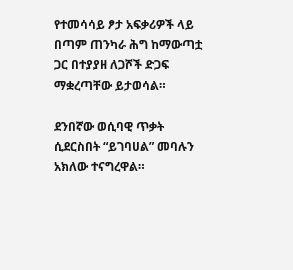የተመሳሳይ ፆታ አፍቃሪዎች ላይ በጣም ጠንካራ ሕግ ከማውጣቷ ጋር በተያያዘ ለጋሾች ድጋፍ ማቋረጣቸው ይታወሳል።

ደንበኛው ወሲባዊ ጥቃት ሲደርስበት “ይገባሀል” መባሉን አክለው ተናግረዋል።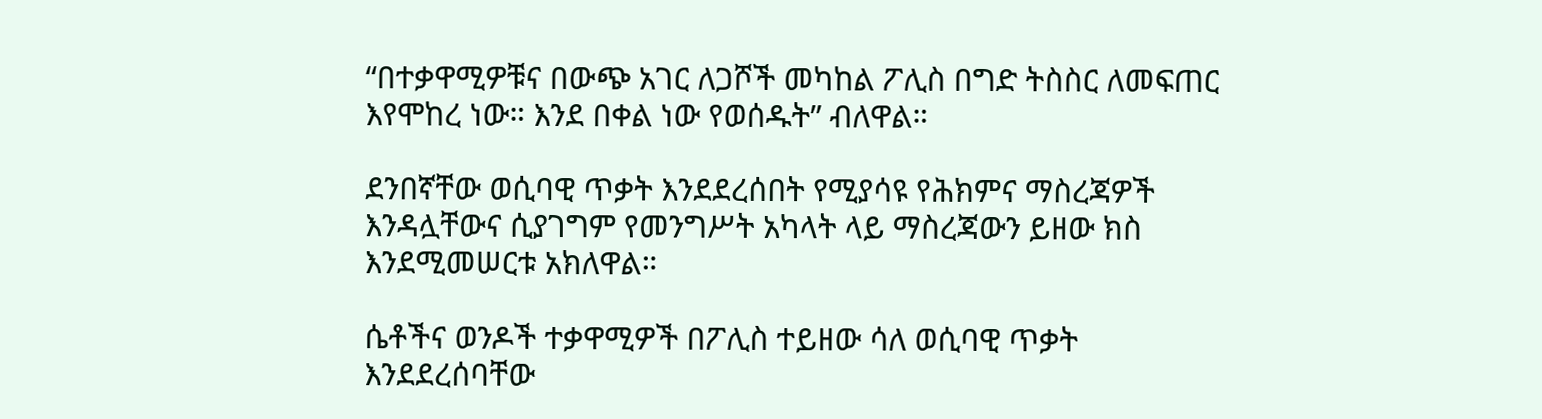“በተቃዋሚዎቹና በውጭ አገር ለጋሾች መካከል ፖሊስ በግድ ትስስር ለመፍጠር እየሞከረ ነው። እንደ በቀል ነው የወሰዱት” ብለዋል።

ደንበኛቸው ወሲባዊ ጥቃት እንደደረሰበት የሚያሳዩ የሕክምና ማስረጃዎች እንዳሏቸውና ሲያገግም የመንግሥት አካላት ላይ ማስረጃውን ይዘው ክስ እንደሚመሠርቱ አክለዋል።

ሴቶችና ወንዶች ተቃዋሚዎች በፖሊስ ተይዘው ሳለ ወሲባዊ ጥቃት እንደደረሰባቸው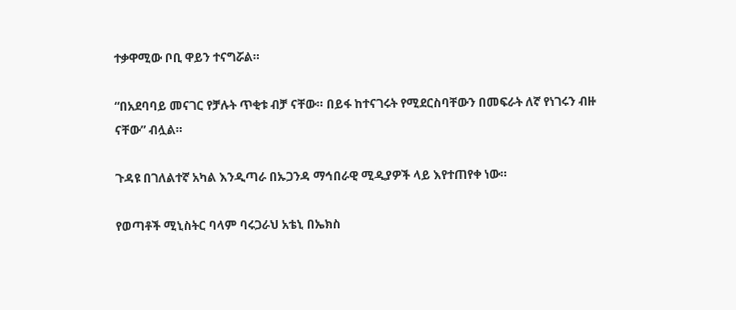ተቃዋሚው ቦቢ ዋይን ተናግሯል።

“በአደባባይ መናገር የቻሉት ጥቂቱ ብቻ ናቸው። በይፋ ከተናገሩት የሚደርስባቸውን በመፍራት ለኛ የነገሩን ብዙ ናቸው” ብሏል።

ጉዳዩ በገለልተኛ አካል እንዲጣራ በኡጋንዳ ማኅበራዊ ሚዲያዎች ላይ እየተጠየቀ ነው።

የወጣቶች ሚኒስትር ባላም ባሩጋራህ አቴኒ በኤክስ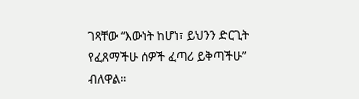ገጻቸው “እውነት ከሆነ፣ ይህንን ድርጊት የፈጸማችሁ ሰዎች ፈጣሪ ይቅጣችሁ” ብለዋል።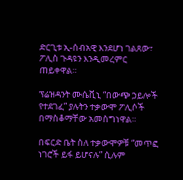ድርጊቱ ኢ-ሰብአዊ እንደሆነ ገልጸው፣ ፖሊስ ጉዳዩን እንዲመረምር ጠይቀዋል።

ፕሬዝዳንት ሙሴቪኒ “በውጭ ኃይሎች የተደገፈ” ያሉትን ተቃውሞ ፖሊሶች በማስቆማቸው አመስግነዋል።

በፍርድ ቤት ስለ ተቃውሞዎቹ “መጥፎ ነገሮች ይፋ ይሆናሉ” ሲሉም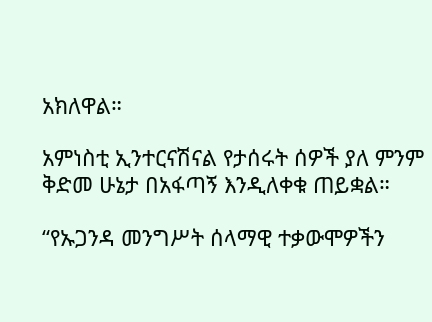አክለዋል።

አምነስቲ ኢንተርናሽናል የታሰሩት ሰዎች ያለ ምንም ቅድመ ሁኔታ በአፋጣኝ እንዲለቀቁ ጠይቋል።

“የኡጋንዳ መንግሥት ሰላማዊ ተቃውሞዎችን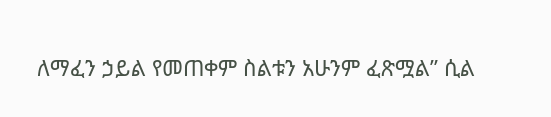ለማፈን ኃይል የመጠቀም ስልቱን አሁንም ፈጽሟል” ሲል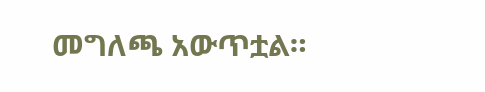መግለጫ አውጥቷል።